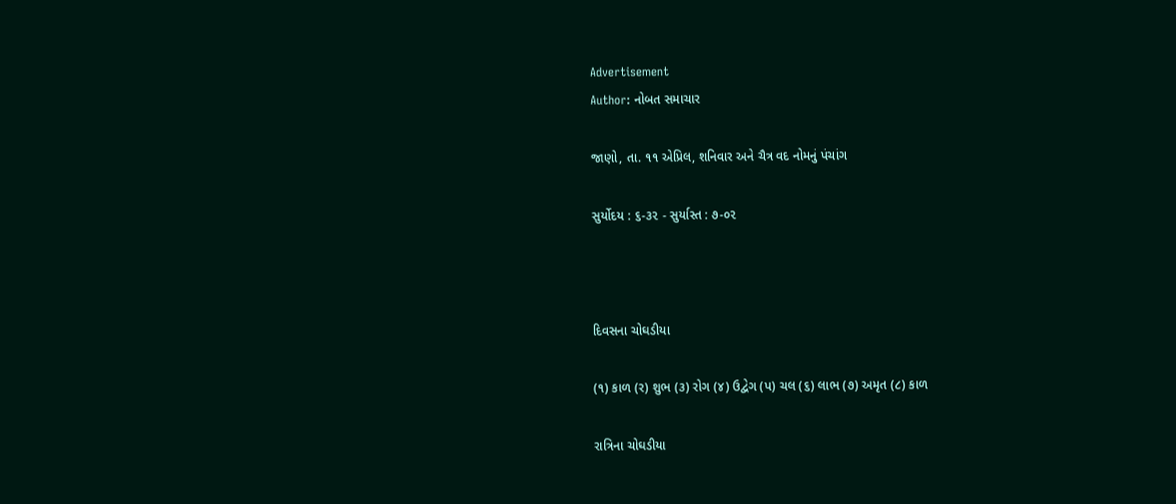Advertisement
Author: નોબત સમાચાર

જાણો, તા. ૧૧ એપ્રિલ, શનિવાર અને ચૈત્ર વદ નોમનું પંચાંગ

સુર્યોદય : ૬-૩૨ - સુર્યાસ્ત : ૭-૦૨



દિવસના ચોઘડીયા

(૧) કાળ (ર) શુભ (૩) રોગ (૪) ઉદ્વેગ (પ) ચલ (૬) લાભ (૭) અમૃત (૮) કાળ

રાત્રિના ચોઘડીયા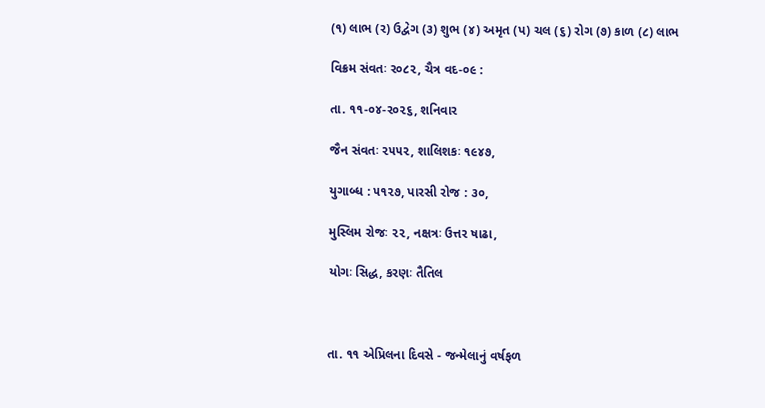(૧) લાભ (ર) ઉદ્વેગ (૩) શુભ (૪) અમૃત (પ) ચલ (૬) રોગ (૭) કાળ (૮) લાભ

વિક્રમ સંવતઃ ર૦૮૨, ચૈત્ર વદ-૦૯ :

તા. ૧૧-૦૪-ર૦૨૬, શનિવાર

જૈન સંવતઃ ૨૫૫૨, શાલિશકઃ ૧૯૪૭,

યુગાબ્ધ : ૫૧૨૭, પારસી રોજ : ૩૦,

મુસ્લિમ રોજઃ ૨૨, નક્ષત્રઃ ઉત્તર ષાઢા,

યોગઃ સિદ્ધ, કરણઃ તૈતિલ



તા. ૧૧ એપ્રિલના દિવસે - જન્મેલાનું વર્ષફળ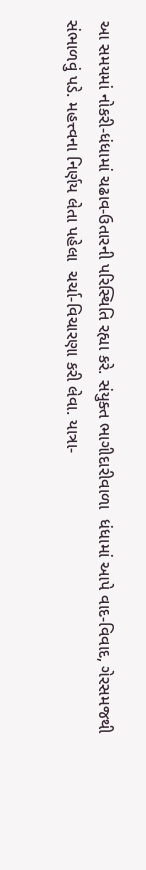આ સમયમાં નોકરી-ધંધામાં ચઢાવ-ઉતારની પરિસ્થિતિ રહ્યા કરે. સંયુક્ત ભાગીદારીવાળા  ધંધામાં આપે વાદ-વિવાદ, ગેરસમજથી સંભાળવું પડે. મહત્ત્વના નિર્ણય લેતા પહેલા  ચર્ચા-વિચારણા કરી લેવા. યાત્રા-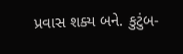પ્રવાસ શક્ય બને. કુટુંબ-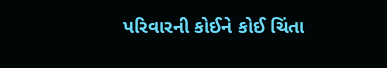પરિવારની કોઈને કોઈ ચિંતા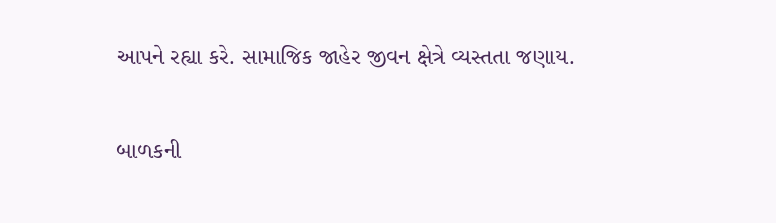આપને રહ્યા કરે. સામાજિક જાહેર જીવન ક્ષેત્રે વ્યસ્તતા જણાય.

બાળકની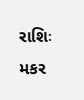રાશિઃ મકર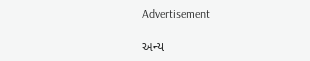Advertisement

અન્ય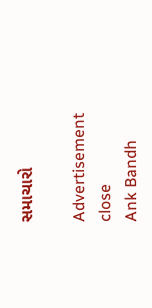સમાચારો

Advertisement
close
Ank Bandh